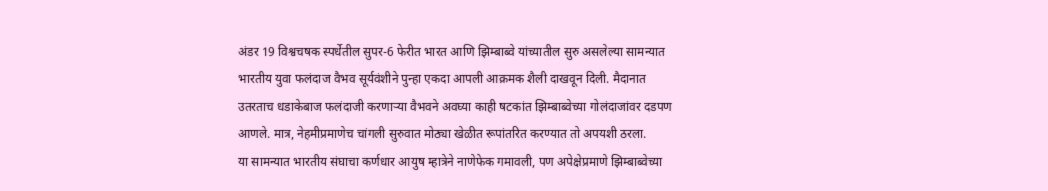अंडर 19 विश्वचषक स्पर्धेतील सुपर-6 फेरीत भारत आणि झिम्बाब्वे यांच्यातील सुरु असलेल्या सामन्यात भारतीय युवा फलंदाज वैभव सूर्यवंशीने पुन्हा एकदा आपली आक्रमक शैली दाखवून दिली. मैदानात उतरताच धडाकेबाज फलंदाजी करणाऱ्या वैभवने अवघ्या काही षटकांत झिम्बाब्वेच्या गोलंदाजांवर दडपण आणले. मात्र, नेहमीप्रमाणेच चांगली सुरुवात मोठ्या खेळीत रूपांतरित करण्यात तो अपयशी ठरला.
या सामन्यात भारतीय संघाचा कर्णधार आयुष म्हात्रेने नाणेफेक गमावली, पण अपेक्षेप्रमाणे झिम्बाब्वेच्या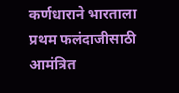कर्णधाराने भारताला प्रथम फलंदाजीसाठी आमंत्रित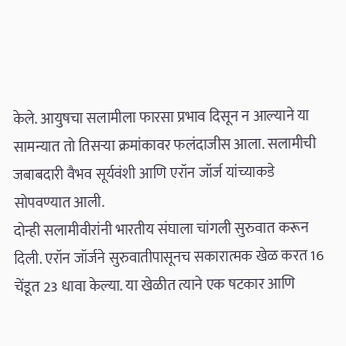केले. आयुषचा सलामीला फारसा प्रभाव दिसून न आल्याने या सामन्यात तो तिसऱ्या क्रमांकावर फलंदाजीस आला. सलामीची जबाबदारी वैभव सूर्यवंशी आणि एरॉन जॉर्ज यांच्याकडे सोपवण्यात आली.
दोन्ही सलामीवीरांनी भारतीय संघाला चांगली सुरुवात करून दिली. एरॉन जॉर्जने सुरुवातीपासूनच सकारात्मक खेळ करत 16 चेंडूत 23 धावा केल्या. या खेळीत त्याने एक षटकार आणि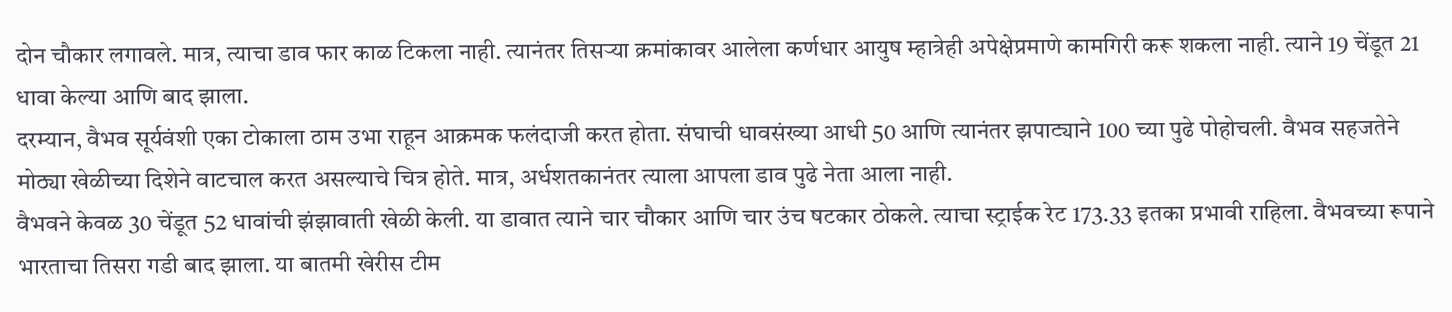दोन चौकार लगावले. मात्र, त्याचा डाव फार काळ टिकला नाही. त्यानंतर तिसऱ्या क्रमांकावर आलेला कर्णधार आयुष म्हात्रेही अपेक्षेप्रमाणे कामगिरी करू शकला नाही. त्याने 19 चेंडूत 21 धावा केल्या आणि बाद झाला.
दरम्यान, वैभव सूर्यवंशी एका टोकाला ठाम उभा राहून आक्रमक फलंदाजी करत होता. संघाची धावसंख्या आधी 50 आणि त्यानंतर झपाट्याने 100 च्या पुढे पोहोचली. वैभव सहजतेने मोठ्या खेळीच्या दिशेने वाटचाल करत असल्याचे चित्र होते. मात्र, अर्धशतकानंतर त्याला आपला डाव पुढे नेता आला नाही.
वैभवने केवळ 30 चेंडूत 52 धावांची झंझावाती खेळी केली. या डावात त्याने चार चौकार आणि चार उंच षटकार ठोकले. त्याचा स्ट्राईक रेट 173.33 इतका प्रभावी राहिला. वैभवच्या रूपाने भारताचा तिसरा गडी बाद झाला. या बातमी खेरीस टीम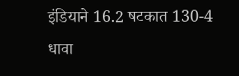इंडियाने 16.2 षटकात 130-4 धावा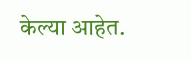केल्या आहेत.